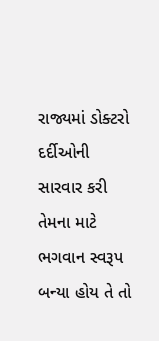રાજ્યમાં ડોક્ટરો દર્દીઓની સારવાર કરી તેમના માટે ભગવાન સ્વરૂપ બન્યા હોય તે તો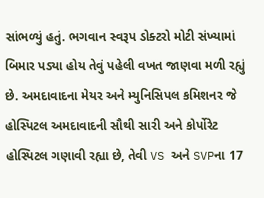સાંભળ્યું હતું. ભગવાન સ્વરૂપ ડોક્ટરો મોટી સંખ્યામાં બિમાર પડ્યા હોય તેવું પહેલી વખત જાણવા મળી રહ્યું છે. અમદાવાદના મેયર અને મ્યુનિસિપલ કમિશનર જે હોસ્પિટલ અમદાવાદની સૌથી સારી અને કોર્પોરેટ હોસ્પિટલ ગણાવી રહ્યા છે, તેવી VS અને SVPના 17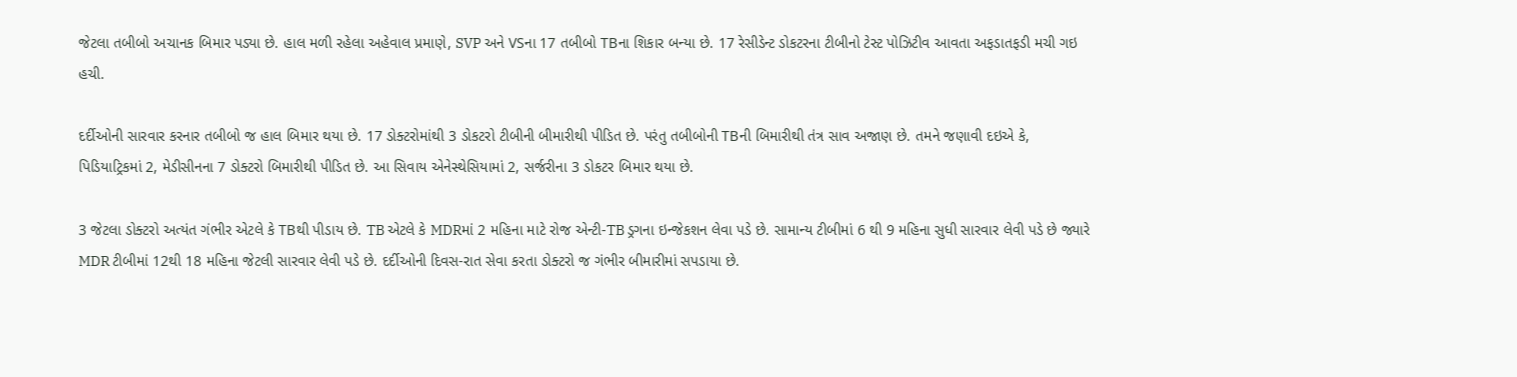જેટલા તબીબો અચાનક બિમાર પડ્યા છે. હાલ મળી રહેલા અહેવાલ પ્રમાણે, SVP અને VSના 17 તબીબો TBના શિકાર બન્યા છે. 17 રેસીડેન્ટ ડોકટરના ટીબીનો ટેસ્ટ પોઝિટીવ આવતા અફડાતફડી મચી ગઇ હચી.

દર્દીઓની સારવાર કરનાર તબીબો જ હાલ બિમાર થયા છે. 17 ડોક્ટરોમાંથી 3 ડોકટરો ટીબીની બીમારીથી પીડિત છે. પરંતુ તબીબોની TBની બિમારીથી તંત્ર સાવ અજાણ છે. તમને જણાવી દઇએ કે, પિડિયાટ્રિકમાં 2, મેડીસીનના 7 ડોક્ટરો બિમારીથી પીડિત છે. આ સિવાય એનેસ્થેસિયામાં 2, સર્જરીના 3 ડોકટર બિમાર થયા છે.

3 જેટલા ડોક્ટરો અત્યંત ગંભીર એટલે કે TBથી પીડાય છે. TB એટલે કે MDRમાં 2 મહિના માટે રોજ એન્ટી-TB ડ્રગના ઇન્જેકશન લેવા પડે છે. સામાન્ય ટીબીમાં 6 થી 9 મહિના સુધી સારવાર લેવી પડે છે જ્યારે MDR ટીબીમાં 12થી 18 મહિના જેટલી સારવાર લેવી પડે છે. દર્દીઓની દિવસ-રાત સેવા કરતા ડોક્ટરો જ ગંભીર બીમારીમાં સપડાયા છે.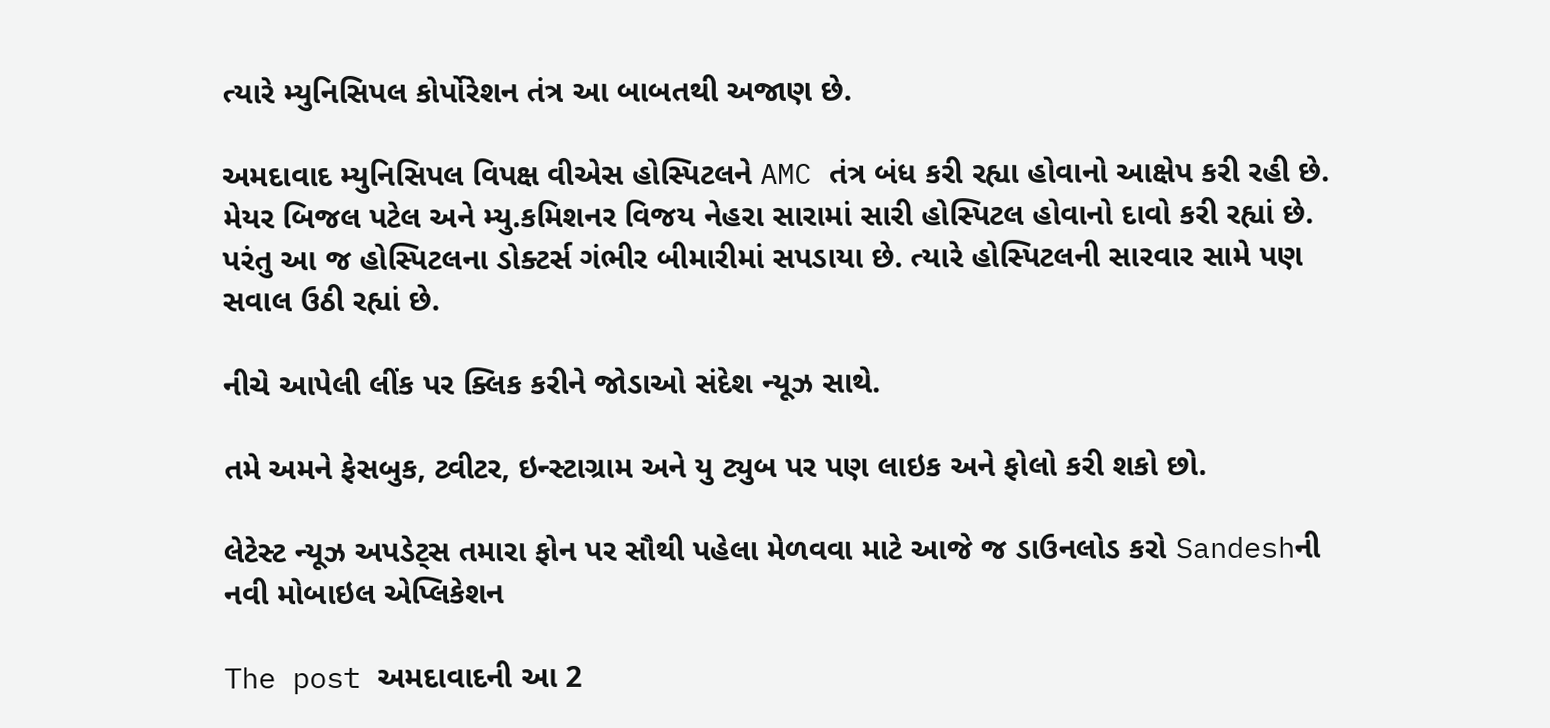ત્યારે મ્યુનિસિપલ કોર્પોરેશન તંત્ર આ બાબતથી અજાણ છે.

અમદાવાદ મ્યુનિસિપલ વિપક્ષ વીએસ હોસ્પિટલને AMC તંત્ર બંધ કરી રહ્યા હોવાનો આક્ષેપ કરી રહી છે. મેયર બિજલ પટેલ અને મ્યુ.કમિશનર વિજય નેહરા સારામાં સારી હોસ્પિટલ હોવાનો દાવો કરી રહ્યાં છે. પરંતુ આ જ હોસ્પિટલના ડોક્ટર્સ ગંભીર બીમારીમાં સપડાયા છે. ત્યારે હોસ્પિટલની સારવાર સામે પણ સવાલ ઉઠી રહ્યાં છે.

નીચે આપેલી લીંક પર ક્લિક કરીને જોડાઓ સંદેશ ન્યૂઝ સાથે.

તમે અમને ફેસબુક, ટ્વીટર, ઇન્સ્ટાગ્રામ અને યુ ટ્યુબ પર પણ લાઇક અને ફોલો કરી શકો છો.

લેટેસ્ટ ન્યૂઝ અપડેટ્સ તમારા ફોન પર સૌથી પહેલા મેળવવા માટે આજે જ ડાઉનલોડ કરો Sandeshની નવી મોબાઇલ એપ્લિકેશન

The post અમદાવાદની આ 2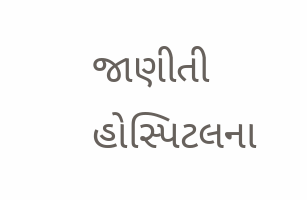જાણીતી હોસ્પિટલના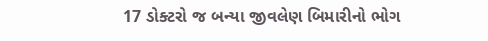17 ડોક્ટરો જ બન્યા જીવલેણ બિમારીનો ભોગ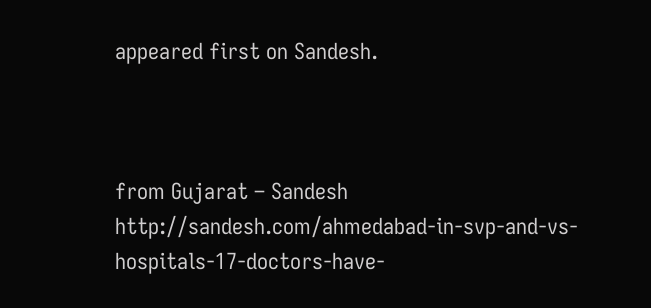appeared first on Sandesh.



from Gujarat – Sandesh http://sandesh.com/ahmedabad-in-svp-and-vs-hospitals-17-doctors-have-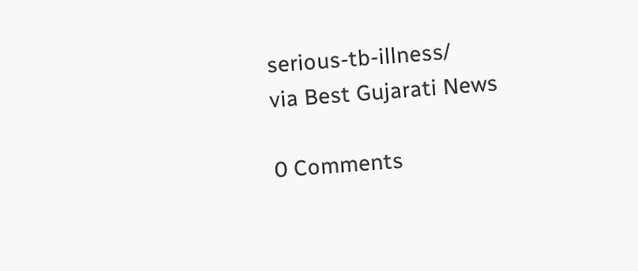serious-tb-illness/
via Best Gujarati News

0 Comments